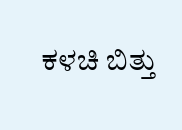ಕಳಚಿ ಬಿತ್ತು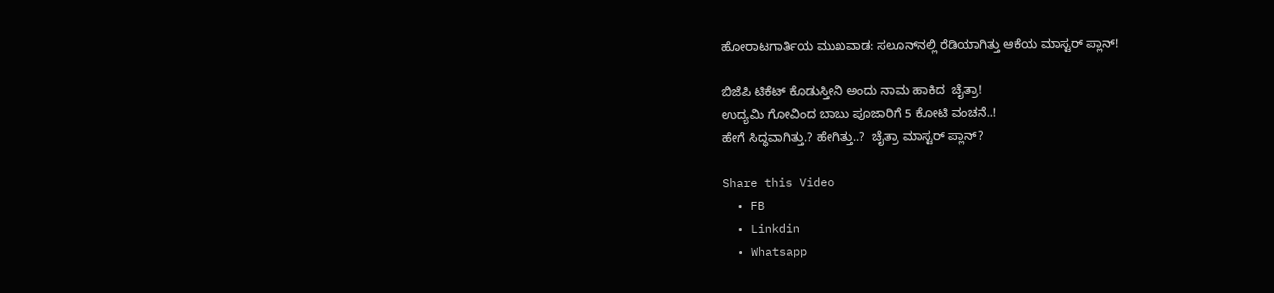ಹೋರಾಟಗಾರ್ತಿಯ ಮುಖವಾಡ: ಸಲೂನ್‌ನಲ್ಲಿ ರೆಡಿಯಾಗಿತ್ತು ಆಕೆಯ ಮಾಸ್ಟರ್ ಪ್ಲಾನ್!

ಬಿಜೆಪಿ ಟಿಕೆಟ್ ಕೊಡುಸ್ತೀನಿ ಅಂದು ನಾಮ ಹಾಕಿದ  ಚೈತ್ರಾ!
ಉದ್ಯಮಿ ಗೋವಿಂದ ಬಾಬು ಪೂಜಾರಿಗೆ 5 ಕೋಟಿ ವಂಚನೆ..!
ಹೇಗೆ ಸಿದ್ಧವಾಗಿತ್ತು.? ಹೇಗಿತ್ತು..?  ಚೈತ್ರಾ ಮಾಸ್ಟರ್ ಪ್ಲಾನ್?

Share this Video
  • FB
  • Linkdin
  • Whatsapp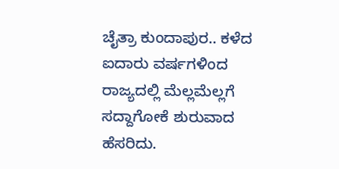ಚೈತ್ರಾ ಕುಂದಾಪುರ.. ಕಳೆದ ಐದಾರು ವರ್ಷಗಳಿಂದ ರಾಜ್ಯದಲ್ಲಿ ಮೆಲ್ಲಮೆಲ್ಲಗೆ ಸದ್ದಾಗೋಕೆ ಶುರುವಾದ ಹೆಸರಿದು.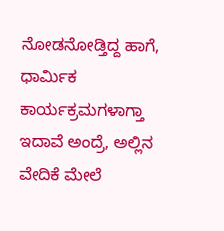ನೋಡನೋಡ್ತಿದ್ದ ಹಾಗೆ, ಧಾರ್ಮಿಕ ಕಾರ್ಯಕ್ರಮಗಳಾಗ್ತಾ ಇದಾವೆ ಅಂದ್ರೆ, ಅಲ್ಲಿನ ವೇದಿಕೆ ಮೇಲೆ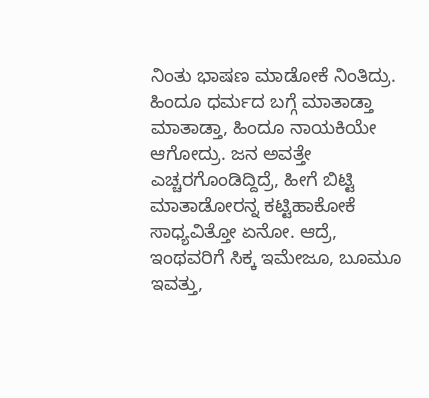ನಿಂತು ಭಾಷಣ ಮಾಡೋಕೆ ನಿಂತಿದ್ರು. ಹಿಂದೂ ಧರ್ಮದ ಬಗ್ಗೆ ಮಾತಾಡ್ತಾ ಮಾತಾಡ್ತಾ, ಹಿಂದೂ ನಾಯಕಿಯೇ ಆಗೋದ್ರು. ಜನ ಅವತ್ತೇ ಎಚ್ಚರಗೊಂಡಿದ್ದಿದ್ರೆ, ಹೀಗೆ ಬಿಟ್ಟಿ ಮಾತಾಡೋರನ್ನ ಕಟ್ಟಿಹಾಕೋಕೆ ಸಾಧ್ಯವಿತ್ತೋ ಏನೋ. ಆದ್ರೆ, ಇಂಥವರಿಗೆ ಸಿಕ್ಕ ಇಮೇಜೂ, ಬೂಮೂ ಇವತ್ತು,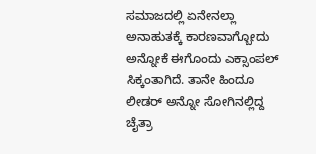ಸಮಾಜದಲ್ಲಿ ಏನೇನಲ್ಲಾ ಅನಾಹುತಕ್ಕೆ ಕಾರಣವಾಗ್ಬೋದು ಅನ್ನೋಕೆ ಈಗೊಂದು ಎಕ್ಸಾಂಪಲ್ ಸಿಕ್ಕಂತಾಗಿದೆ. ತಾನೇ ಹಿಂದೂ ಲೀಡರ್ ಅನ್ನೋ ಸೋಗಿನಲ್ಲಿದ್ದ ಚೈತ್ರಾ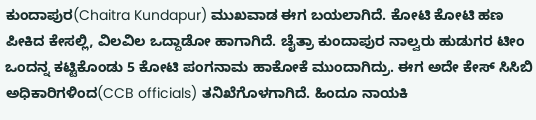ಕುಂದಾಪುರ(Chaitra Kundapur) ಮುಖವಾಡ ಈಗ ಬಯಲಾಗಿದೆ. ಕೋಟಿ ಕೋಟಿ ಹಣ ಪೀಕಿದ ಕೇಸಲ್ಲಿ, ವಿಲವಿಲ ಒದ್ದಾಡೋ ಹಾಗಾಗಿದೆ. ಚೈತ್ರಾ ಕುಂದಾಪುರ ನಾಲ್ವರು ಹುಡುಗರ ಟೀಂ ಒಂದನ್ನ ಕಟ್ಟಿಕೊಂಡು 5 ಕೋಟಿ ಪಂಗನಾಮ ಹಾಕೋಕೆ ಮುಂದಾಗಿದ್ರು. ಈಗ ಅದೇ ಕೇಸ್ ಸಿಸಿಬಿ ಅಧಿಕಾರಿಗಳಿಂದ(CCB officials) ತನಿಖೆಗೊಳಗಾಗಿದೆ. ಹಿಂದೂ ನಾಯಕಿ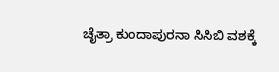ಚೈತ್ರಾ ಕುಂದಾಪುರನಾ ಸಿಸಿಬಿ ವಶಕ್ಕೆ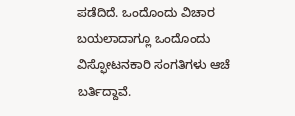ಪಡೆದಿದೆ. ಒಂದೊಂದು ವಿಚಾರ ಬಯಲಾದಾಗ್ಲೂ ಒಂದೊಂದು ವಿಸ್ಫೋಟನಕಾರಿ ಸಂಗತಿಗಳು ಆಚೆ ಬರ್ತಿದ್ದಾವೆ.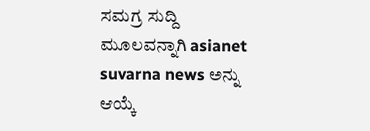ಸಮಗ್ರ ಸುದ್ದಿ ಮೂಲವನ್ನಾಗಿ asianet suvarna news ಅನ್ನು ಆಯ್ಕೆ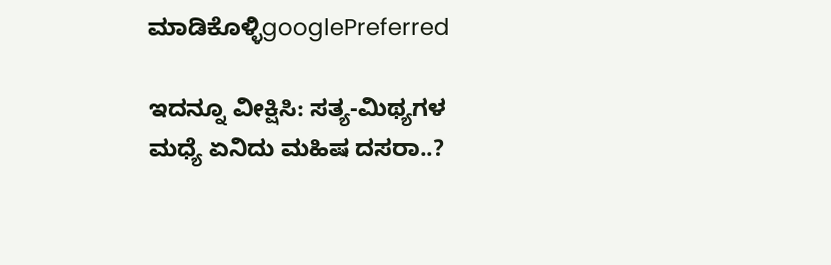ಮಾಡಿಕೊಳ್ಳಿgooglePreferred

ಇದನ್ನೂ ವೀಕ್ಷಿಸಿ: ಸತ್ಯ-ಮಿಥ್ಯಗಳ ಮಧ್ಯೆ ಏನಿದು ಮಹಿಷ ದಸರಾ..?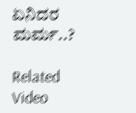ಏನಿದರ ಮರ್ಮ..?

Related Video